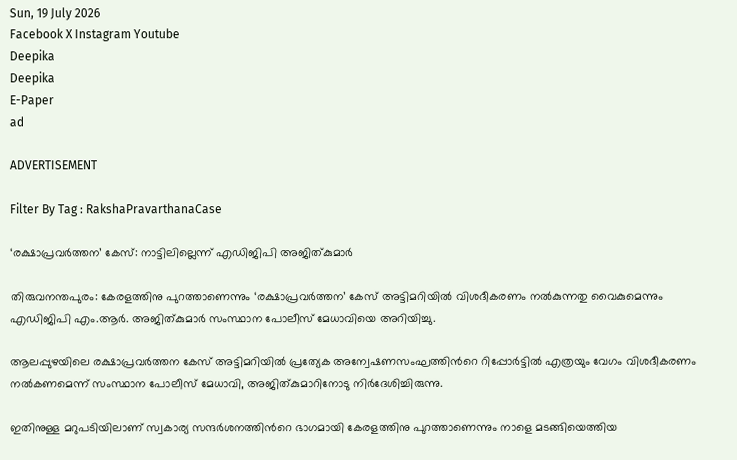Sun, 19 July 2026
Facebook X Instagram Youtube
Deepika
Deepika
E-Paper
ad

ADVERTISEMENT

Filter By Tag : RakshaPravarthanaCase

‘രക്ഷാപ്രവർത്തന’ കേസ്: നാട്ടിലില്ലെന്ന് എഡിജിപി അജിത്കുമാർ

തിരുവനന്തപുരം: കേരളത്തിനു പുറത്താണെന്നും ‘രക്ഷാപ്രവർത്തന’ കേസ് അട്ടിമറിയിൽ വിശദീകരണം നൽകുന്നതു വൈകുമെന്നും എഡിജിപി എം.ആർ. അജിത്കുമാർ സംസ്ഥാന പോലീസ് മേധാവിയെ അറിയിച്ചു.

ആലപ്പുഴയിലെ രക്ഷാപ്രവർത്തന കേസ് അട്ടിമറിയിൽ പ്രത്യേക അന്വേഷണസംഘത്തിന്‍റെ റിപ്പോർട്ടിൽ എത്രയും വേഗം വിശദീകരണം നൽകണമെന്ന് സംസ്ഥാന പോലീസ് മേധാവി, അജിത്കുമാറിനോടു നിർദേശിച്ചിരുന്നു.

ഇതിനുള്ള മറുപടിയിലാണ് സ്വകാര്യ സന്ദർശനത്തിന്‍റെ ഭാഗമായി കേരളത്തിനു പുറത്താണെന്നും നാളെ മടങ്ങിയെത്തിയ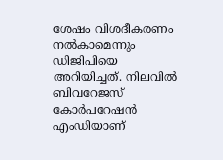ശേഷം വിശദീകരണം നൽകാമെന്നും ഡിജിപിയെ അറിയിച്ചത്. നിലവിൽ ബിവറേജസ് കോർപറേഷൻ എംഡിയാണ്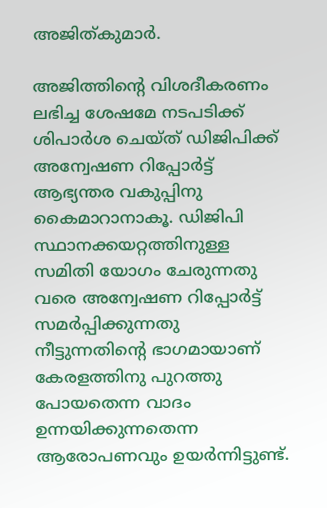അജിത്കുമാർ.

അജിത്തിന്‍റെ വിശദീകരണം ലഭിച്ച ശേഷമേ നടപടിക്ക് ശിപാർശ ചെയ്ത് ഡിജിപിക്ക് അന്വേഷണ റിപ്പോർട്ട് ആഭ്യന്തര വകുപ്പിനു കൈമാറാനാകൂ. ഡിജിപി സ്ഥാനക്കയറ്റത്തിനുള്ള സമിതി യോഗം ചേരുന്നതു വരെ അന്വേഷണ റിപ്പോർട്ട് സമർപ്പിക്കുന്നതു നീട്ടുന്നതിന്‍റെ ഭാഗമായാണ് കേരളത്തിനു പുറത്തു പോയതെന്ന വാദം ഉന്നയിക്കുന്നതെന്ന ആരോപണവും ഉയർന്നിട്ടുണ്ട്.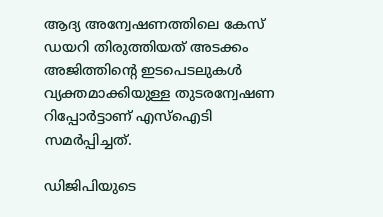ആദ്യ അന്വേഷണത്തിലെ കേസ് ഡയറി തിരുത്തിയത് അടക്കം അജിത്തിന്‍റെ ഇടപെടലുകൾ വ്യക്തമാക്കിയുള്ള തുടരന്വേഷണ റിപ്പോർട്ടാണ് എസ്ഐടി സമർപ്പിച്ചത്.

ഡിജിപിയുടെ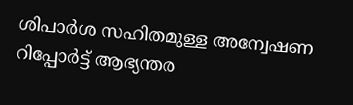ശിപാർശ സഹിതമുള്ള അന്വേഷണ റിപ്പോർട്ട് ആഭ്യന്തര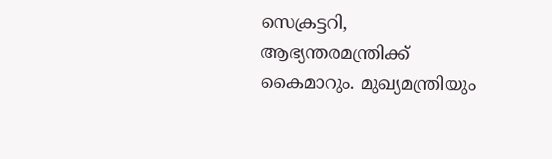സെക്രട്ടറി, ആഭ്യന്തരമന്ത്രിക്ക് കൈമാറും. മുഖ്യമന്ത്രിയും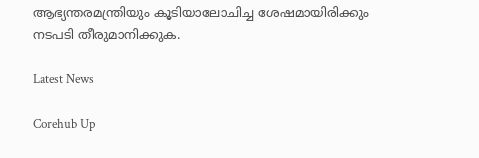ആഭ്യന്തരമന്ത്രിയും കൂടിയാലോചിച്ച ശേഷമായിരിക്കും നടപടി തീരുമാനിക്കുക.

Latest News

Corehub Up